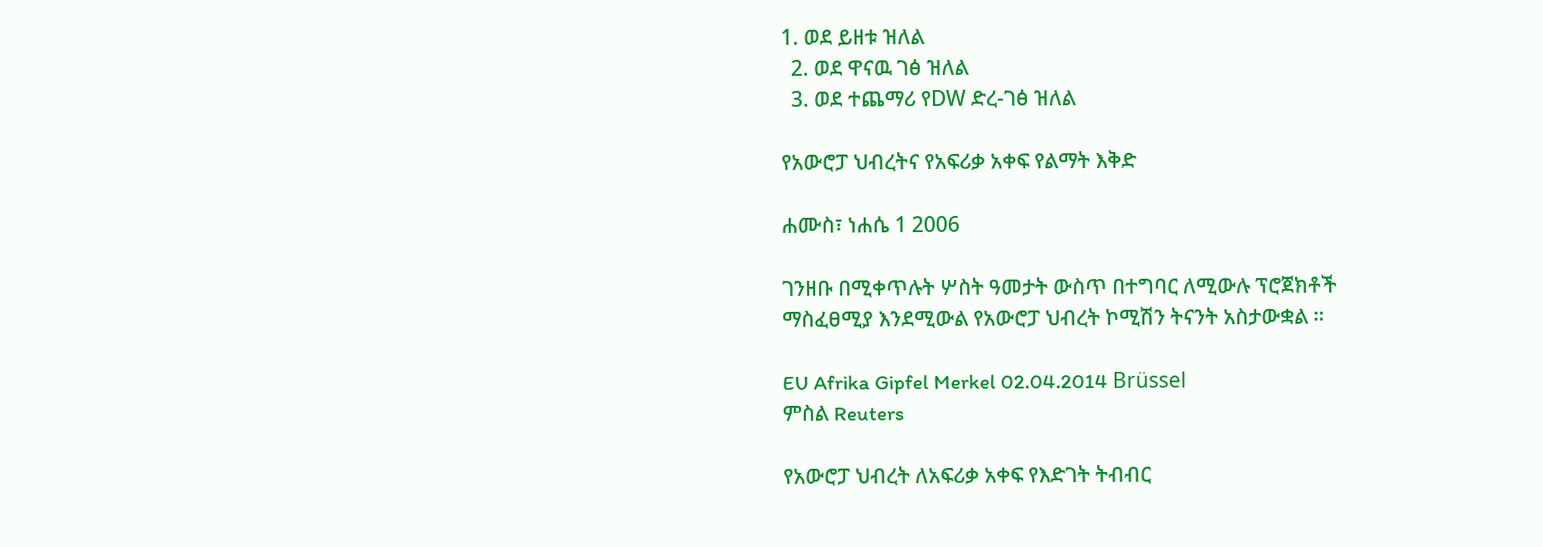1. ወደ ይዘቱ ዝለል
  2. ወደ ዋናዉ ገፅ ዝለል
  3. ወደ ተጨማሪ የDW ድረ-ገፅ ዝለል

የአውሮፓ ህብረትና የአፍሪቃ አቀፍ የልማት እቅድ

ሐሙስ፣ ነሐሴ 1 2006

ገንዘቡ በሚቀጥሉት ሦስት ዓመታት ውስጥ በተግባር ለሚውሉ ፕሮጀክቶች ማስፈፀሚያ እንደሚውል የአውሮፓ ህብረት ኮሚሽን ትናንት አስታውቋል ።

EU Afrika Gipfel Merkel 02.04.2014 Brüssel
ምስል Reuters

የአውሮፓ ህብረት ለአፍሪቃ አቀፍ የእድገት ትብብር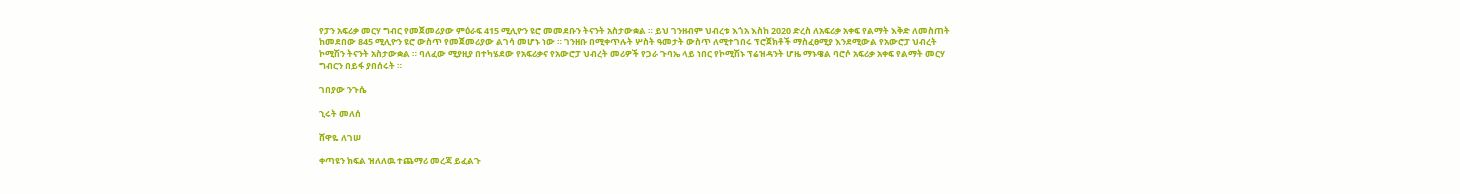የፓን አፍሪቃ መርሃ ግብር የመጀመሪያው ምዕራፍ 415 ሚሊዮን ዩሮ መመደቡን ትናንት አስታውቋል ። ይህ ገንዘብም ህብረቱ እጎአ እስከ 2020 ድረስ ለአፍሪቃ አቀፍ የልማት እቅድ ለመስጠት ከመደበው 845 ሚሊዮን ዩሮ ውስጥ የመጀመሪያው ልገሳ መሆኑ ነው ። ገንዘቡ በሚቀጥሉት ሦስት ዓመታት ውስጥ ለሚተገበሩ ፕሮጀክቶች ማስፈፀሚያ እንደሚውል የአውሮፓ ህብረት ኮሚሽን ትናንት አስታውቋል ። ባለፈው ሚያዚያ በተካሄደው የአፍሪቃና የአውሮፓ ህብረት መሪዎች የጋራ ጉባኤ ላይ ነበር የኮሚሽኑ ፕሬዝዳንት ሆዜ ማኑዌል ባሮሶ አፍሪቃ አቀፍ የልማት መርሃ ግብርን በይፋ ያበሰሩት ።

ገበያው ንጉሴ

ኂሩት መለሰ

ሸዋዬ ለገሠ

ቀጣዩን ክፍል ዝለለዉ ተጨማሪ መረጃ ይፈልጉ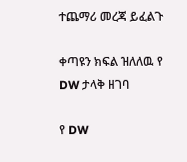ተጨማሪ መረጃ ይፈልጉ

ቀጣዩን ክፍል ዝለለዉ የ DW ታላቅ ዘገባ

የ DW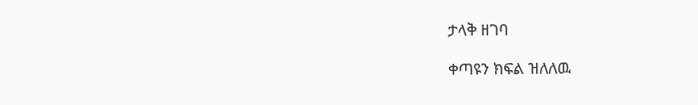ታላቅ ዘገባ

ቀጣዩን ክፍል ዝለለዉ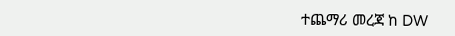ተጨማሪ መረጃ ከ DW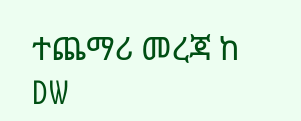ተጨማሪ መረጃ ከ DW